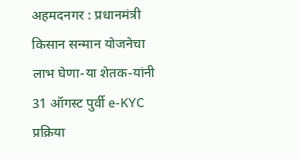अहमदनगर : प्रधानमंत्री किसान सन्मान योजनेचा लाभ घेणा-या शेतक-यांनी 31 ऑगस्ट पुर्वी e-KYC प्रक्रिया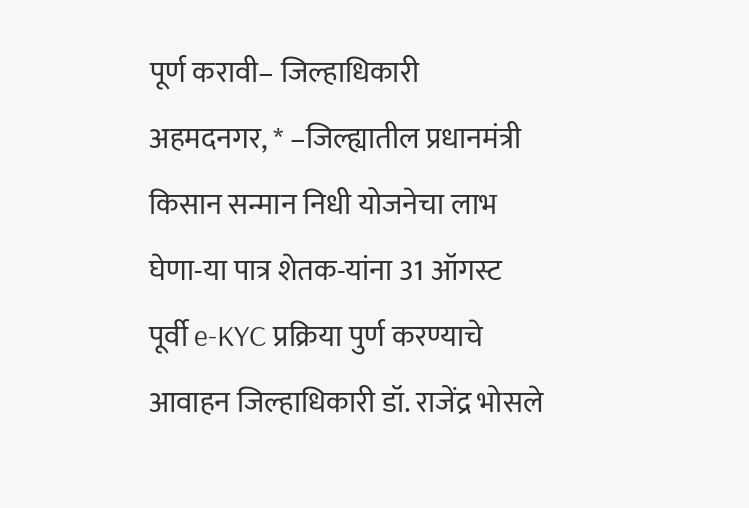पूर्ण करावी– जिल्हाधिकारी
अहमदनगर, * –जिल्ह्यातील प्रधानमंत्री किसान सन्मान निधी योजनेचा लाभ घेणा-या पात्र शेतक-यांना 31 ऑगस्ट पूर्वी e-KYC प्रक्रिया पुर्ण करण्याचे आवाहन जिल्हाधिकारी डॉ. राजेंद्र भोसले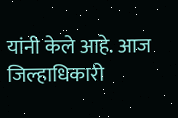यांनी केले आहे. आज जिल्हाधिकारी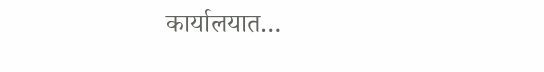कार्यालयात…